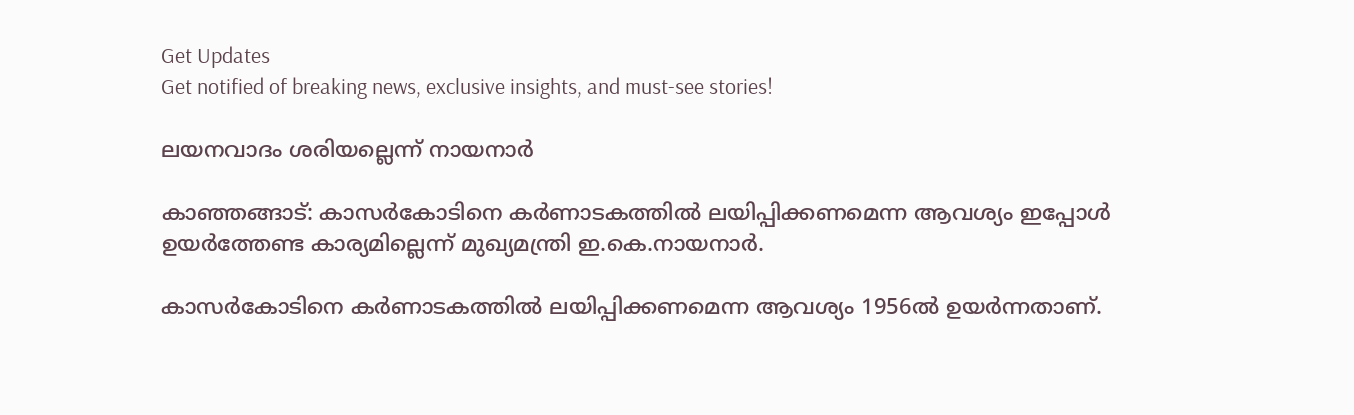Get Updates
Get notified of breaking news, exclusive insights, and must-see stories!

ലയനവാദം ശരിയല്ലെന്ന് നായനാര്‍

കാഞ്ഞങ്ങാട്: കാസര്‍കോടിനെ കര്‍ണാടകത്തില്‍ ലയിപ്പിക്കണമെന്ന ആവശ്യം ഇപ്പോള്‍ ഉയര്‍ത്തേണ്ട കാര്യമില്ലെന്ന് മുഖ്യമന്ത്രി ഇ.കെ.നായനാര്‍.

കാസര്‍കോടിനെ കര്‍ണാടകത്തില്‍ ലയിപ്പിക്കണമെന്ന ആവശ്യം 1956ല്‍ ഉയര്‍ന്നതാണ്.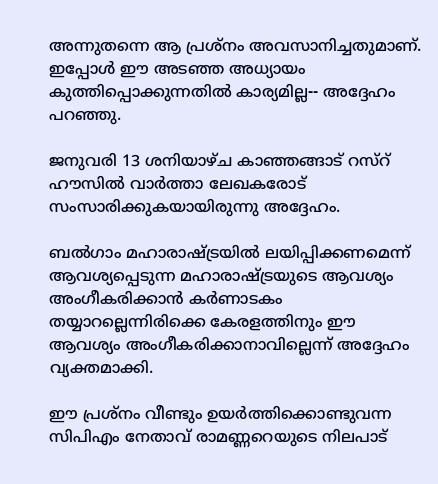അന്നുതന്നെ ആ പ്രശ്നം അവസാനിച്ചതുമാണ്. ഇപ്പോള്‍ ഈ അടഞ്ഞ അധ്യായം കുത്തിപ്പൊക്കുന്നതില്‍ കാര്യമില്ല-- അദ്ദേഹം പറഞ്ഞു.

ജനുവരി 13 ശനിയാഴ്ച കാഞ്ഞങ്ങാട് റസ്റ് ഹൗസില്‍ വാര്‍ത്താ ലേഖകരോട് സംസാരിക്കുകയായിരുന്നു അദ്ദേഹം.

ബല്‍ഗാം മഹാരാഷ്ട്രയില്‍ ലയിപ്പിക്കണമെന്ന് ആവശ്യപ്പെടുന്ന മഹാരാഷ്ട്രയുടെ ആവശ്യം അംഗീകരിക്കാന്‍ കര്‍ണാടകം തയ്യാറല്ലെന്നിരിക്കെ കേരളത്തിനും ഈ ആവശ്യം അംഗീകരിക്കാനാവില്ലെന്ന് അദ്ദേഹം വ്യക്തമാക്കി.

ഈ പ്രശ്നം വീണ്ടും ഉയര്‍ത്തിക്കൊണ്ടുവന്ന സിപിഎം നേതാവ് രാമണ്ണറെയുടെ നിലപാട്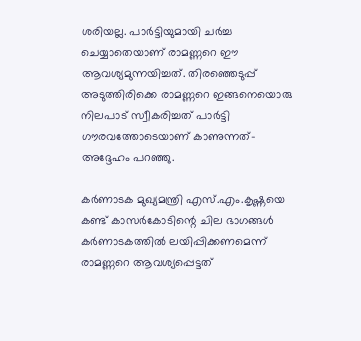ശരിയല്ല. പാര്‍ട്ടിയുമായി ചര്‍ച്ച ചെയ്യാതെയാണ് രാമണ്ണറെ ഈ ആവശ്യമുന്നയിച്ചത്. തിരഞ്ഞെടുപ്പ് അടുത്തിരിക്കെ രാമണ്ണറെ ഇങ്ങനെയൊരു നിലപാട് സ്വീകരിച്ചത് പാര്‍ട്ടി ഗൗരവത്തോടെയാണ് കാണുന്നത്-അദ്ദേഹം പറഞ്ഞു.

കര്‍ണാടക മുഖ്യമന്ത്രി എസ്.എം.കൃഷ്ണയെ കണ്ട് കാസര്‍കോടിന്റെ ചില ഭാഗങ്ങള്‍ കര്‍ണാടകത്തില്‍ ലയിപ്പിക്കണമെന്ന് രാമണ്ണറെ ആവശ്യപ്പെട്ടത്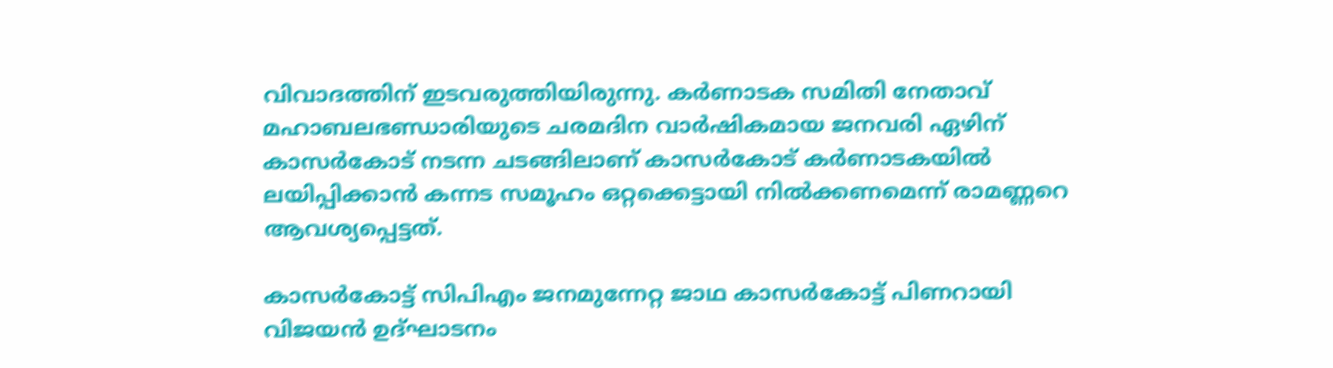വിവാദത്തിന് ഇടവരുത്തിയിരുന്നു. കര്‍ണാടക സമിതി നേതാവ് മഹാബലഭണ്ഡാരിയുടെ ചരമദിന വാര്‍ഷികമായ ജനവരി ഏഴിന് കാസര്‍കോട് നടന്ന ചടങ്ങിലാണ് കാസര്‍കോട് കര്‍ണാടകയില്‍ ലയിപ്പിക്കാന്‍ കന്നട സമൂഹം ഒറ്റക്കെട്ടായി നില്‍ക്കണമെന്ന് രാമണ്ണറെ ആവശ്യപ്പെട്ടത്.

കാസര്‍കോട്ട് സിപിഎം ജനമുന്നേറ്റ ജാഥ കാസര്‍കോട്ട് പിണറായി വിജയന്‍ ഉദ്ഘാടനം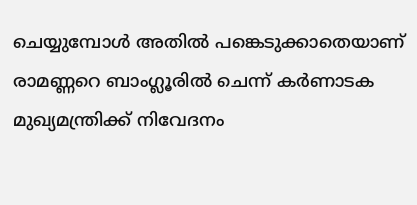ചെയ്യുമ്പോള്‍ അതില്‍ പങ്കെടുക്കാതെയാണ് രാമണ്ണറെ ബാംഗ്ലൂരില്‍ ചെന്ന് കര്‍ണാടക മുഖ്യമന്ത്രിക്ക് നിവേദനം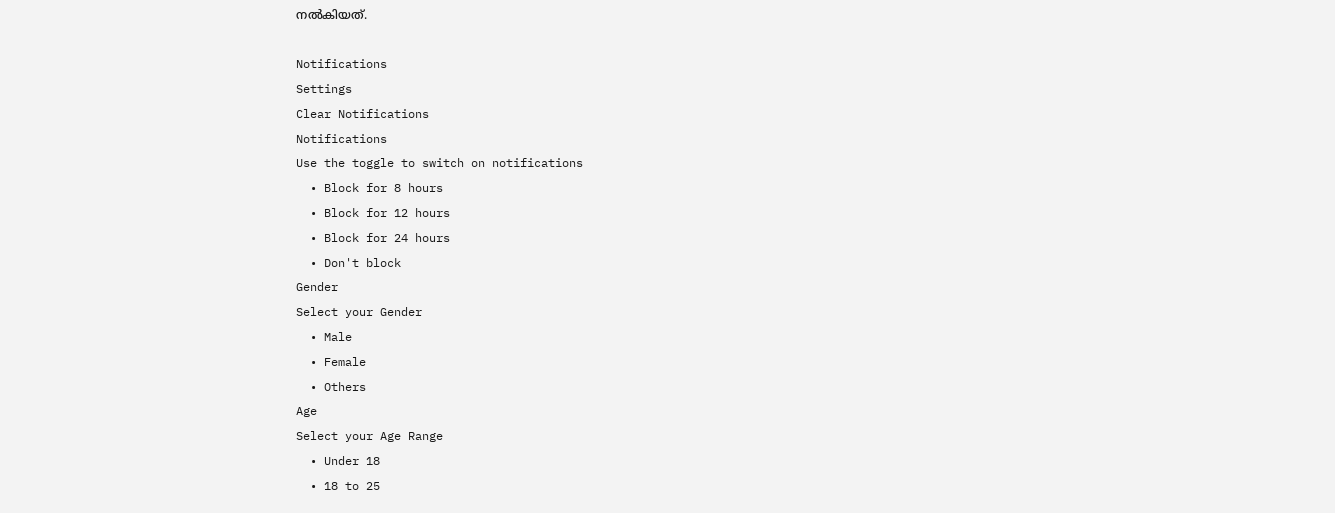നല്‍കിയത്.

Notifications
Settings
Clear Notifications
Notifications
Use the toggle to switch on notifications
  • Block for 8 hours
  • Block for 12 hours
  • Block for 24 hours
  • Don't block
Gender
Select your Gender
  • Male
  • Female
  • Others
Age
Select your Age Range
  • Under 18
  • 18 to 25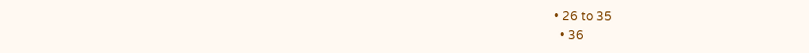• 26 to 35
  • 36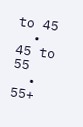to 45
  • 45 to 55
  • 55+